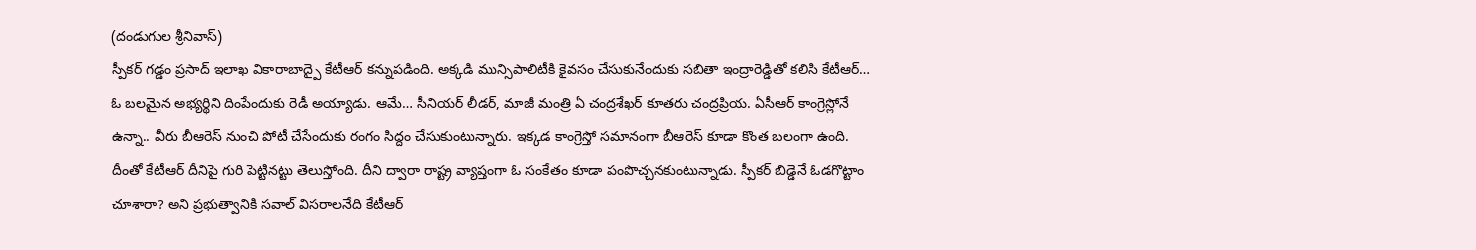(దండుగుల శ్రీనివాస్)
స్పీకర్ గడ్డం ప్రసాద్ ఇలాఖ వికారాబాద్పై కేటీఆర్ కన్నుపడింది. అక్కడి మున్సిపాలిటీకి కైవసం చేసుకునేందుకు సబితా ఇంద్రారెడ్డితో కలిసి కేటీఆర్… ఓ బలమైన అభ్యర్థిని దింపేందుకు రెడీ అయ్యాడు. ఆమే… సీనియర్ లీడర్, మాజీ మంత్రి ఏ చంద్రశేఖర్ కూతరు చంద్రప్రియ. ఏసీఆర్ కాంగ్రెస్లోనే ఉన్నా.. వీరు బీఆరెస్ నుంచి పోటీ చేసేందుకు రంగం సిద్దం చేసుకుంటున్నారు. ఇక్కడ కాంగ్రెస్తో సమానంగా బీఆరెస్ కూడా కొంత బలంగా ఉంది. దీంతో కేటీఆర్ దీనిపై గురి పెట్టినట్టు తెలుస్తోంది. దీని ద్వారా రాష్ట్ర వ్యాప్తంగా ఓ సంకేతం కూడా పంపొచ్చనకుంటున్నాడు. స్పీకర్ బిడ్డెనే ఓడగొట్టాం చూశారా? అని ప్రభుత్వానికి సవాల్ విసరాలనేది కేటీఆర్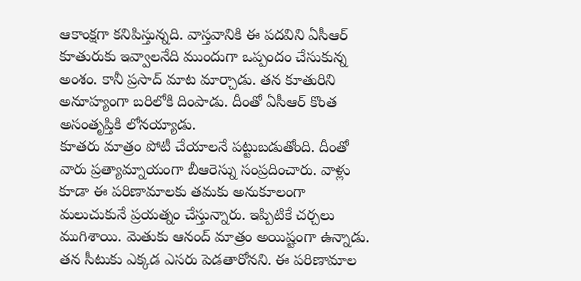ఆకాంక్షగా కనిపిస్తున్నది. వాస్తవానికి ఈ పదవిని ఏసీఆర్ కూతురుకు ఇవ్వాలనేది ముందుగా ఒప్పందం చేసుకున్న అంశం. కానీ ప్రసాద్ మాట మార్చాడు. తన కూతురిని అనూహ్యంగా బరిలోకి దింపాడు. దీంతో ఏసీఆర్ కొంత అసంతృప్తికి లోనయ్యాడు.
కూతరు మాత్రం పోటీ చేయాలనే పట్టుబడుతోంది. దీంతో వారు ప్రత్యామ్నాయంగా బీఆరెస్ను సంప్రదించారు. వాళ్లు కూడా ఈ పరిణామాలకు తమకు అనుకూలంగా మలుచుకునే ప్రయత్నం చేస్తున్నారు. ఇప్పిటికే చర్చలు ముగిశాయి. మెతుకు ఆనంద్ మాత్రం అయిష్టంగా ఉన్నాడు. తన సీటుకు ఎక్కడ ఎసరు పెడతారోనని. ఈ పరిణామాల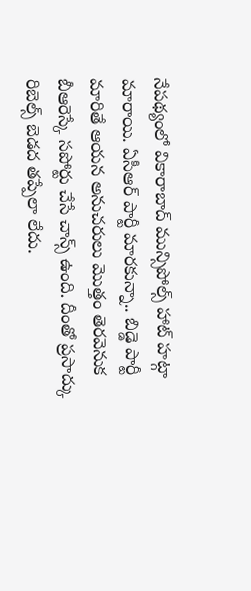నేపథ్యంలో వికారాబాద్ మున్సిపోల్స్ హాట్ హట్గా మారాయి. ఏసీఆర్ పార్టీ మారకున్నా.. బిడ్డె పార్టీ మారితే ఆయన అనుచరులు మొత్తం తెరవెనుక బీఆరెస్కే సపోర్టు చేసే చాన్స్ ఉంది. దీంతో ప్రసాద్కు రిబెల్స్ బెడద తప్పేలా లేదు.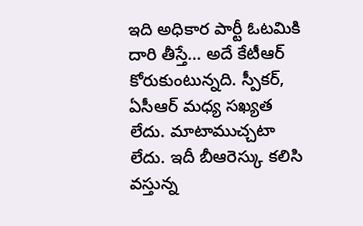ఇది అధికార పార్టీ ఓటమికి దారి తీస్తే… అదే కేటీఆర్ కోరుకుంటున్నది. స్పీకర్, ఏసీఆర్ మధ్య సఖ్యత లేదు. మాటాముచ్చటా లేదు. ఇదీ బీఆరెస్కు కలిసి వస్తున్న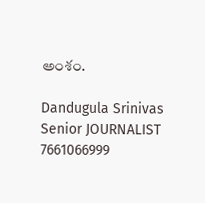అంశం.

Dandugula Srinivas
Senior JOURNALIST
7661066999